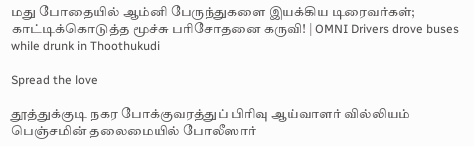மது போதையில் ஆம்னி பேருந்துகளை இயக்கிய டிரைவர்கள்; காட்டிக்கொடுத்த மூச்சு பரிசோதனை கருவி! | OMNI Drivers drove buses while drunk in Thoothukudi

Spread the love

தூத்துக்குடி நகர போக்குவரத்துப் பிரிவு ஆய்வாளர் வில்லியம் பெஞ்சமின் தலைமையில் போலீஸார்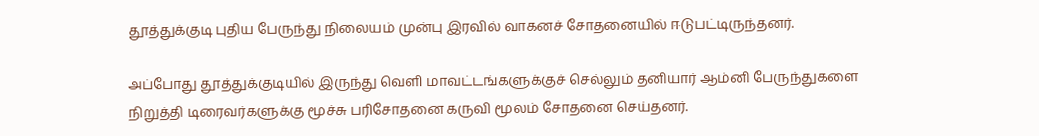தூத்துக்குடி புதிய பேருந்து நிலையம் முன்பு இரவில் வாகனச் சோதனையில் ஈடுபட்டிருந்தனர்.

அப்போது தூத்துக்குடியில் இருந்து வெளி மாவட்டங்களுக்குச் செல்லும் தனியார் ஆம்னி பேருந்துகளை நிறுத்தி டிரைவர்களுக்கு மூச்சு பரிசோதனை கருவி மூலம் சோதனை செய்தனர்.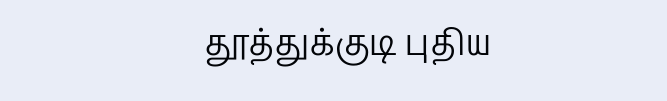தூத்துக்குடி புதிய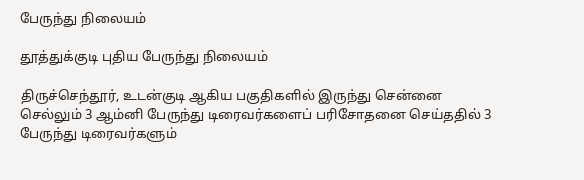பேருந்து நிலையம்

தூத்துக்குடி புதிய பேருந்து நிலையம்

திருச்செந்தூர், உடன்குடி ஆகிய பகுதிகளில் இருந்து சென்னை செல்லும் 3 ஆம்னி பேருந்து டிரைவர்களைப் பரிசோதனை செய்ததில் 3 பேருந்து டிரைவர்களும்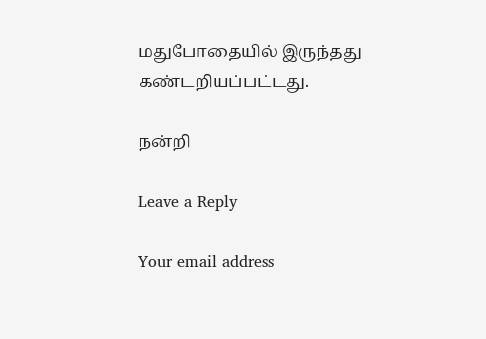மதுபோதையில் இருந்தது கண்டறியப்பட்டது.

நன்றி

Leave a Reply

Your email address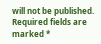will not be published. Required fields are marked *